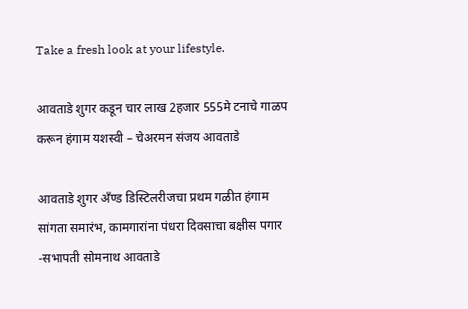Take a fresh look at your lifestyle.

आवताडे शुगर कडून चार लाख 2हजार 555मे टनाचे गाळप करून हंगाम यशस्वी – चेअरमन संजय आवताडे

आवताडे शुगर अँण्ड डिस्टिलरीजचा प्रथम गळीत हंगाम सांगता समारंभ, कामगारांना पंधरा दिवसाचा बक्षीस पगार -सभापती सोमनाथ आवताडे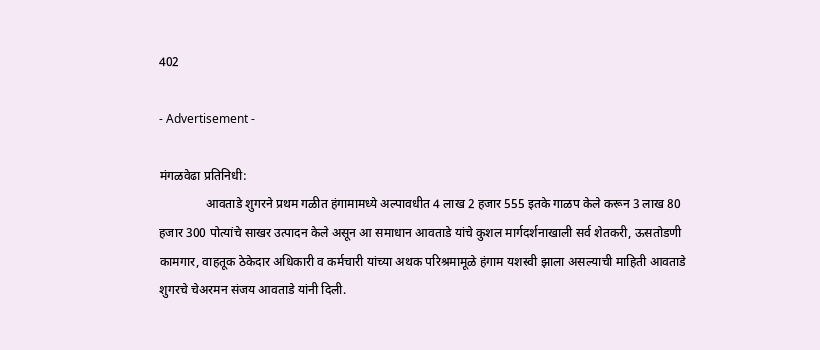402

- Advertisement -

मंगळवेढा प्रतिनिधी:
               आवताडे शुगरने प्रथम गळीत हंगामामध्ये अल्पावधीत 4 लाख 2 हजार 555 इतके गाळप केले करून 3 लाख 80 हजार 300 पोत्यांचे साखर उत्पादन केले असून आ समाधान आवताडे यांचे कुशल मार्गदर्शनाखाली सर्व शेतकरी, ऊसतोडणी कामगार, वाहतूक ठेकेदार अधिकारी व कर्मचारी यांच्या अथक परिश्रमामूळे हंगाम यशस्वी झाला असल्याची माहिती आवताडे शुगरचे चेअरमन संजय आवताडे यांनी दिली.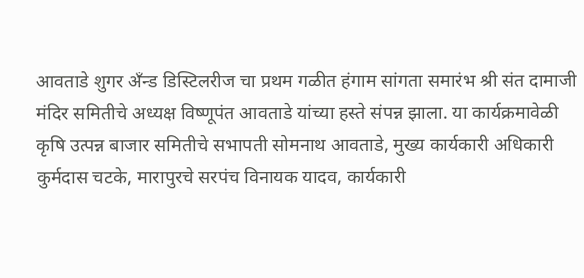आवताडे शुगर अँन्ड डिस्टिलरीज चा प्रथम गळीत हंगाम सांगता समारंभ श्री संत दामाजी मंदिर समितीचे अध्यक्ष विष्णूपंत आवताडे यांच्या हस्ते संपन्न झाला. या कार्यक्रमावेळी कृषि उत्पन्न बाजार समितीचे सभापती सोमनाथ आवताडे, मुख्य कार्यकारी अधिकारी कुर्मदास चटके, मारापुरचे सरपंच विनायक यादव, कार्यकारी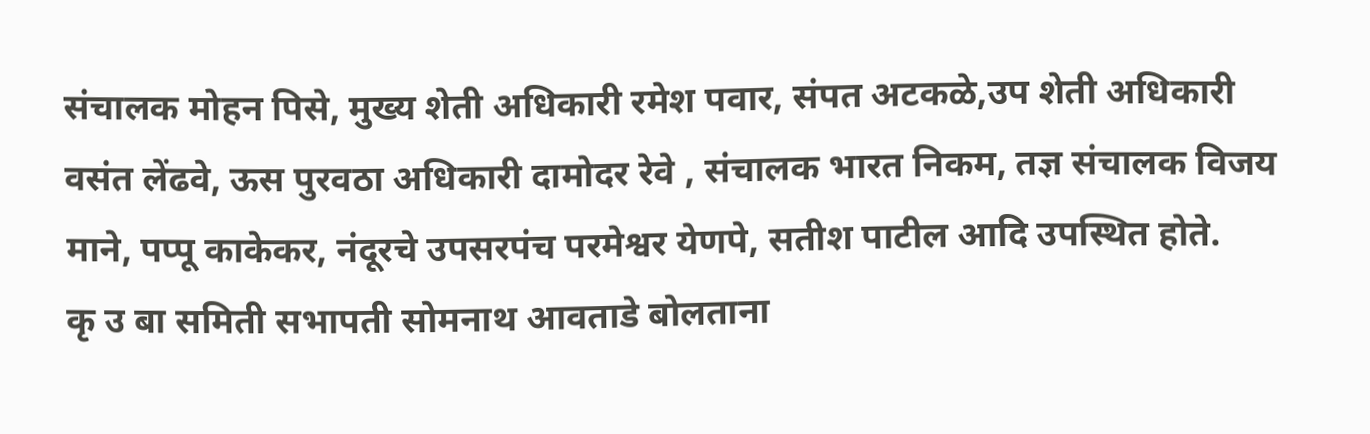संचालक मोहन पिसे, मुख्य शेती अधिकारी रमेश पवार, संपत अटकळे,उप शेती अधिकारी वसंत लेंढवे, ऊस पुरवठा अधिकारी दामोदर रेवे , संचालक भारत निकम, तज्ञ संचालक विजय माने, पप्पू काकेकर, नंदूरचे उपसरपंच परमेश्वर येणपे, सतीश पाटील आदि उपस्थित होते.
कृ उ बा समिती सभापती सोमनाथ आवताडे बोलताना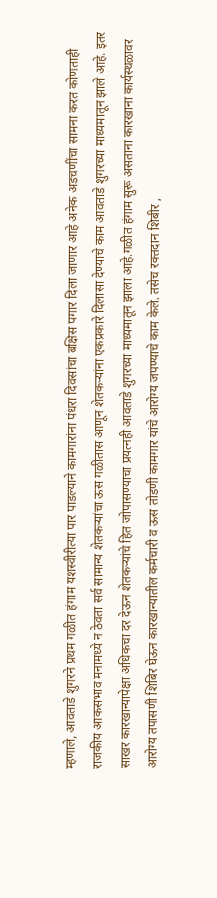म्हणाले, आवताडे शुगरने प्रथम गळीत हंगाम यशस्वीरीत्या पार पाडल्याने कामगारांना पंधरा दिवसांचा बक्षिस पगार दिला जाणार आहे अनेक अडचणींचा सामना करत कोणताही राजकीय आकसभाव मनामध्ये न ठेवता सर्व सामान्य शेतकऱ्यांचा ऊस गळीतास आणून शेतकऱ्यांना एकप्रकारे दिलासा देण्याचे काम आवताडे शुगरच्या माध्यमातून झाले आहे. इतर साखर कारखान्यापेक्षा अधिकचा दर देऊन शेतकऱ्यांचे हित जोपासण्याचा प्रयत्नही आवताडे शुगरच्या माध्यमातून झाला आहे.गळीत हंगाम सुरू असताना कारखाना कार्यस्थळावर आरोग्य तपासणी शिबिर घेऊन कारखान्यातील कर्मचारी व ऊस तोडणी कामगार यांचे आरोग्य जपण्याचे काम केले. तसेच रक्तदान शिबीर ,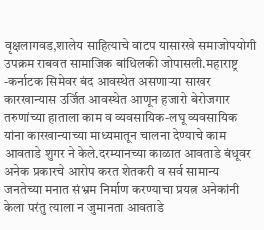वृक्षलागवड,शालेय साहित्याचे वाटप यासारखे समाजोपयोगी उपक्रम राबवत सामाजिक बांधिलकी जोपासली.महाराष्ट्र -कर्नाटक सिमेवर बंद आवस्थेत असणाऱ्या साखर कारखान्यास उर्जित आवस्थेत आणून हजारो बेरोजगार तरुणांच्या हाताला काम व व्यवसायिक-लघू व्यवसायिक यांना कारखान्याच्या माध्यमातून चालना देण्याचे काम आवताडे शुगर ने केले.दरम्यानच्या काळात आवताडे बंधूवर अनेक प्रकारचे आरोप करत शेतकरी व सर्व सामान्य जनतेच्या मनात संभ्रम निर्माण करण्याचा प्रयत्न अनेकांनी केला परंतु त्याला न जुमानता आवताडे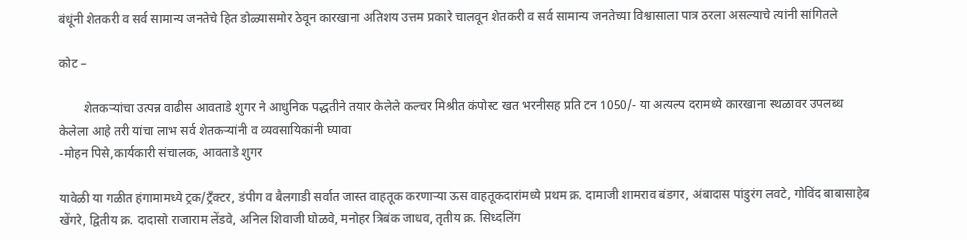बंधूंनी शेतकरी व सर्व सामान्य जनतेचे हित डोळ्यासमोर ठेवून कारखाना अतिशय उत्तम प्रकारे चालवून शेतकरी व सर्व सामान्य जनतेच्या विश्वासाला पात्र ठरला असल्याचे त्यांनी सांगितले

कोट –

        शेतकऱ्यांचा उत्पन्न वाढीस आवताडे शुगर ने आधुनिक पद्धतीने तयार केलेले कल्चर मिश्रीत कंपोस्ट खत भरनीसह प्रति टन 1050/- या अत्यल्प दरामध्ये कारखाना स्थळावर उपलब्ध केलेला आहे तरी यांचा लाभ सर्व शेतकऱ्यांनी व व्यवसायिकांनी घ्यावा
-मोहन पिसे,कार्यकारी संचालक, आवताडे शुगर

यावेळी या गळीत हंगामामध्ये ट्रक/ट्रँक्टर, डंपीग व बैलगाडी सर्वात जास्त वाहतूक करणाऱ्या ऊस वाहतूकदारांमध्ये प्रथम क्र. दामाजी शामराव बंडगर, अंबादास पांडुरंग लवटे, गोविंद बाबासाहेब खेंगरे, द्वितीय क्र. दादासो राजाराम लेंडवे, अनिल शिवाजी घोळवे, मनोहर त्रिबंक जाधव, तृतीय क्र. सिध्दलिंग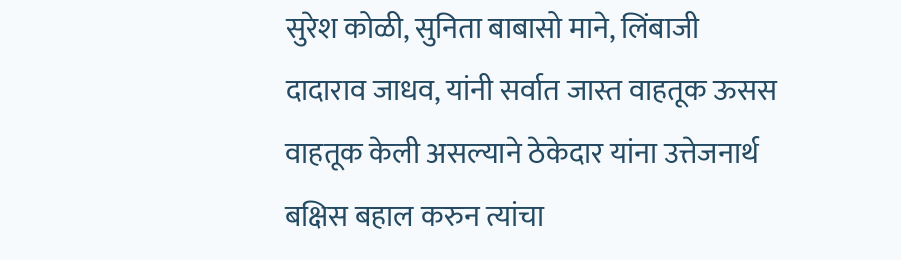सुरेश कोळी, सुनिता बाबासो माने, लिंबाजी दादाराव जाधव, यांनी सर्वात जास्त वाहतूक ऊसस वाहतूक केली असल्याने ठेकेदार यांना उत्तेजनार्थ बक्षिस बहाल करुन त्यांचा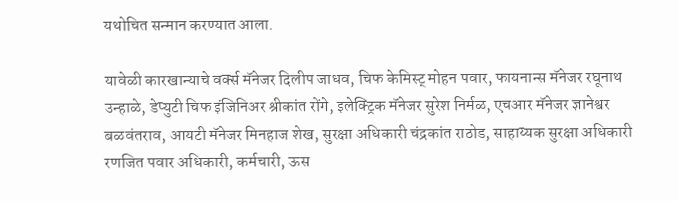यथोचित सन्मान करण्यात आला.

यावेळी कारखान्याचे वर्क्स मॅनेजर दिलीप जाधव, चिफ केमिस्ट् मोहन पवार, फायनान्स मॅनेजर रघूनाथ उन्हाळे, डेप्युटी चिफ इंजिनिअर श्रीकांत रोंगे, इलेक्ट्रिक मॅनेजर सुरेश निर्मळ, एचआर मॅनेजर ज्ञानेश्वर बळवंतराव, आयटी मॅनेजर मिनहाज शेख, सुरक्षा अधिकारी चंद्रकांत राठोड, साहाय्यक सुरक्षा अधिकारी रणजित पवार अधिकारी, कर्मचारी, ऊस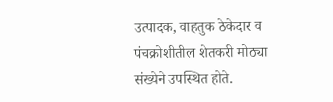उत्पादक, वाहतुक ठेकेदार व पंचक्रोशीतील शेतकरी मोठ्या संख्येने उपस्थित होते.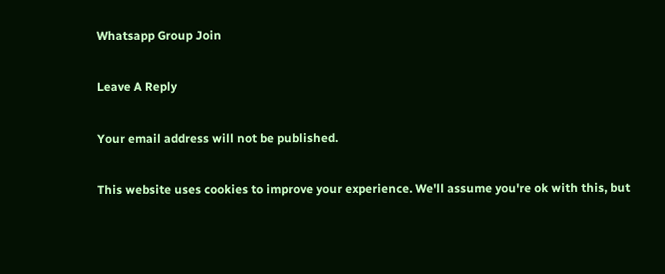Whatsapp Group Join

Leave A Reply

Your email address will not be published.

This website uses cookies to improve your experience. We'll assume you're ok with this, but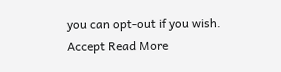you can opt-out if you wish. Accept Read More